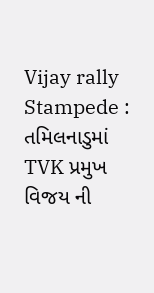Vijay rally Stampede : તમિલનાડુમાં TVK પ્રમુખ વિજય ની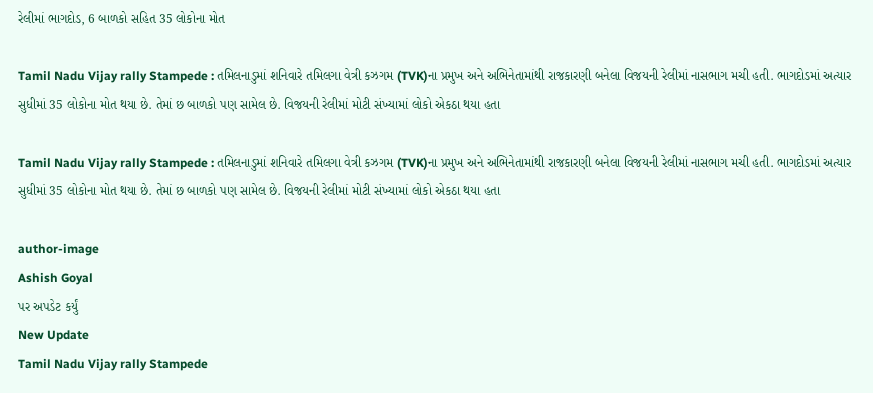રેલીમાં ભાગદોડ, 6 બાળકો સહિત 35 લોકોના મોત

Tamil Nadu Vijay rally Stampede : તમિલનાડુમાં શનિવારે તમિલગા વેત્રી કઝગમ (TVK)ના પ્રમુખ અને અભિનેતામાંથી રાજકારણી બનેલા વિજયની રેલીમાં નાસભાગ મચી હતી. ભાગદોડમાં અત્યાર સુધીમાં 35 લોકોના મોત થયા છે. તેમાં છ બાળકો પણ સામેલ છે. વિજયની રેલીમાં મોટી સંખ્યામાં લોકો એકઠા થયા હતા

Tamil Nadu Vijay rally Stampede : તમિલનાડુમાં શનિવારે તમિલગા વેત્રી કઝગમ (TVK)ના પ્રમુખ અને અભિનેતામાંથી રાજકારણી બનેલા વિજયની રેલીમાં નાસભાગ મચી હતી. ભાગદોડમાં અત્યાર સુધીમાં 35 લોકોના મોત થયા છે. તેમાં છ બાળકો પણ સામેલ છે. વિજયની રેલીમાં મોટી સંખ્યામાં લોકો એકઠા થયા હતા

author-image
Ashish Goyal
પર અપડેટ કર્યું
New Update
Tamil Nadu Vijay rally Stampede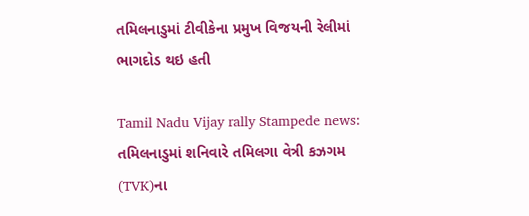તમિલનાડુમાં ટીવીકેના પ્રમુખ વિજયની રેલીમાં ભાગદોડ થઇ હતી

Tamil Nadu Vijay rally Stampede news: તમિલનાડુમાં શનિવારે તમિલગા વેત્રી કઝગમ (TVK)ના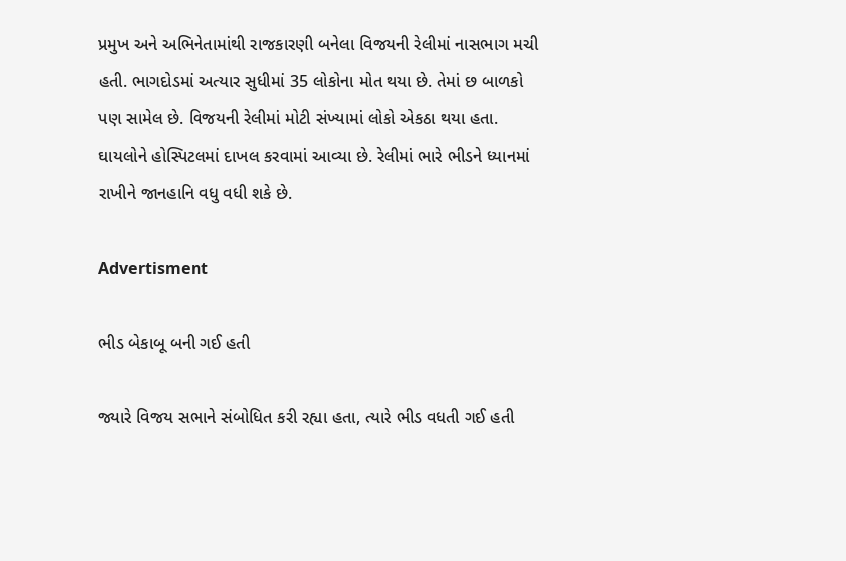પ્રમુખ અને અભિનેતામાંથી રાજકારણી બનેલા વિજયની રેલીમાં નાસભાગ મચી હતી. ભાગદોડમાં અત્યાર સુધીમાં 35 લોકોના મોત થયા છે. તેમાં છ બાળકો પણ સામેલ છે. વિજયની રેલીમાં મોટી સંખ્યામાં લોકો એકઠા થયા હતા. ઘાયલોને હોસ્પિટલમાં દાખલ કરવામાં આવ્યા છે. રેલીમાં ભારે ભીડને ધ્યાનમાં રાખીને જાનહાનિ વધુ વધી શકે છે.

Advertisment

ભીડ બેકાબૂ બની ગઈ હતી

જ્યારે વિજય સભાને સંબોધિત કરી રહ્યા હતા, ત્યારે ભીડ વધતી ગઈ હતી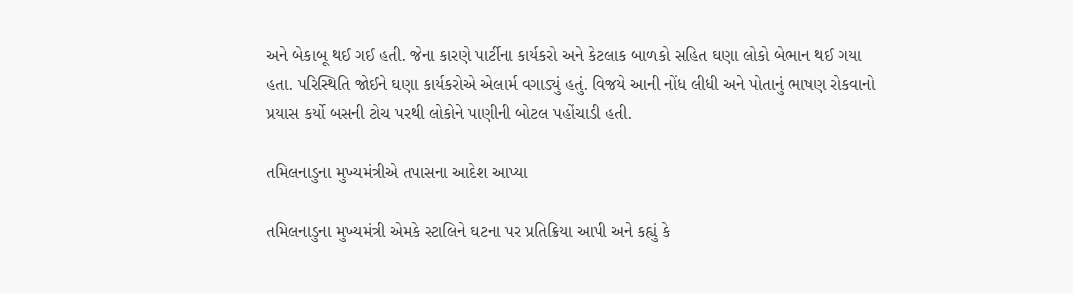અને બેકાબૂ થઈ ગઈ હતી. જેના કારણે પાર્ટીના કાર્યકરો અને કેટલાક બાળકો સહિત ઘણા લોકો બેભાન થઈ ગયા હતા. પરિસ્થિતિ જોઈને ઘણા કાર્યકરોએ એલાર્મ વગાડ્યું હતું. વિજયે આની નોંધ લીધી અને પોતાનું ભાષણ રોકવાનો પ્રયાસ કર્યો બસની ટોચ પરથી લોકોને પાણીની બોટલ પહોંચાડી હતી.

તમિલનાડુના મુખ્યમંત્રીએ તપાસના આદેશ આપ્યા

તમિલનાડુના મુખ્યમંત્રી એમકે સ્ટાલિને ઘટના પર પ્રતિક્રિયા આપી અને કહ્યું કે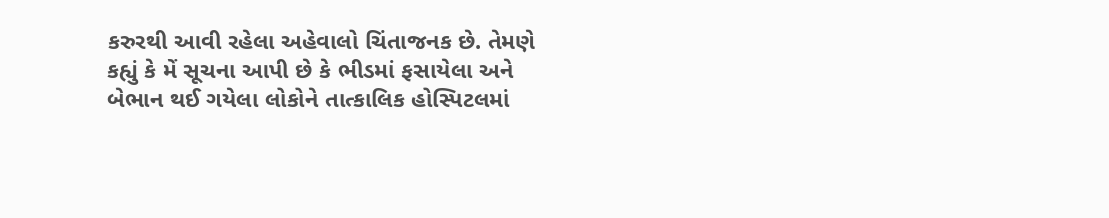કરુરથી આવી રહેલા અહેવાલો ચિંતાજનક છે. તેમણે કહ્યું કે મેં સૂચના આપી છે કે ભીડમાં ફસાયેલા અને બેભાન થઈ ગયેલા લોકોને તાત્કાલિક હોસ્પિટલમાં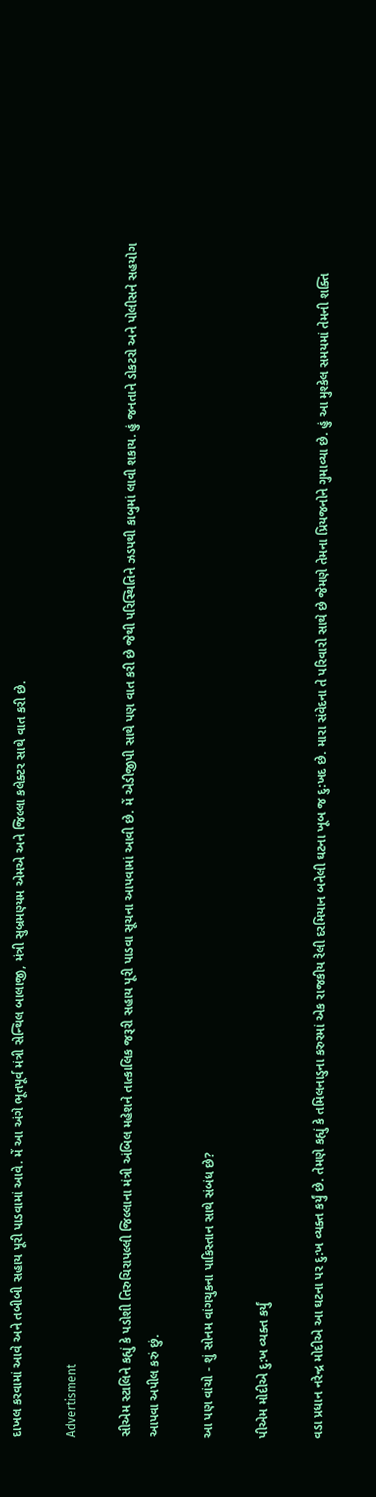દાખલ કરવામાં આવે અને તબીબી સહાય પૂરી પાડવામાં આવે. મેં આ અંગે ભૂતપૂર્વ મંત્રી સેન્થિલ બાલાજી, મંત્રી સુબ્રમણ્યમ એમએ અને જિલ્લા કલેક્ટર સાથે વાત કરી છે.

Advertisment

સીએમ સ્ટાલિને કહ્યું કે પડોશી તિરુચિરાપલ્લી જિલ્લાના મંત્રી અંબિલ મહેશને તાત્કાલિક જરૂરી સહાય પૂરી પાડવા સૂચના આપવામાં આવી છે. મેં એડીજીપી સાથે પણ વાત કરી છે જેથી પરિસ્થિતિને ઝડપથી કાબુમાં લાવી શકાય. હું જનતાને ડોકટરો અને પોલીસને સહયોગ આપવા અપીલ કરું છું.

આ પણ વાંચો - શું સોનમ વાંગચુકના પાકિસ્તાન સાથે સંબંધ છે?

પીએમ મોદીએ દુ:ખ વ્યક્ત કર્યું

વડા પ્રધાન નરેન્દ્ર મોદીએ આ ઘટના પર દુ:ખ વ્યક્ત કર્યું છે. તેમણે કહ્યું કે તમિલનાડુના કરુરમાં એક રાજકીય રેલી દરમિયાન બનેલી ઘટના ખૂબ જ દુ:ખદ છે. મારા સંવેદના તે પરિવારો સાથે છે જેમણે તેમના પ્રિયજનોને ગુમાવ્યા છે. હું આ મુશ્કેલ સમયમાં તેમની શક્તિ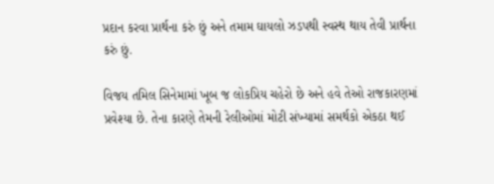પ્રદાન કરવા પ્રાર્થના કરું છું અને તમામ ઘાયલો ઝડપથી સ્વસ્થ થાય તેવી પ્રાર્થના કરું છું.

વિજય તમિલ સિનેમામાં ખૂબ જ લોકપ્રિય ચહેરો છે અને હવે તેઓ રાજકારણમાં પ્રવેશ્યા છે. તેના કારણે તેમની રેલીઓમાં મોટી સંખ્યામાં સમર્થકો એકઠા થઈ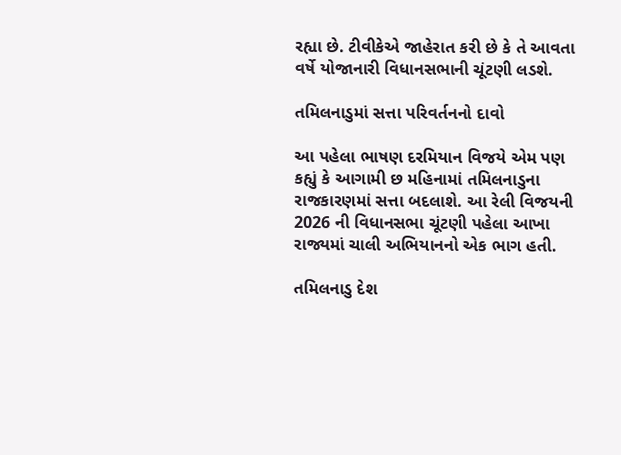રહ્યા છે. ટીવીકેએ જાહેરાત કરી છે કે તે આવતા વર્ષે યોજાનારી વિધાનસભાની ચૂંટણી લડશે.

તમિલનાડુમાં સત્તા પરિવર્તનનો દાવો

આ પહેલા ભાષણ દરમિયાન વિજયે એમ પણ કહ્યું કે આગામી છ મહિનામાં તમિલનાડુના રાજકારણમાં સત્તા બદલાશે. આ રેલી વિજયની 2026 ની વિધાનસભા ચૂંટણી પહેલા આખા રાજ્યમાં ચાલી અભિયાનનો એક ભાગ હતી.

તમિલનાડુ દેશ